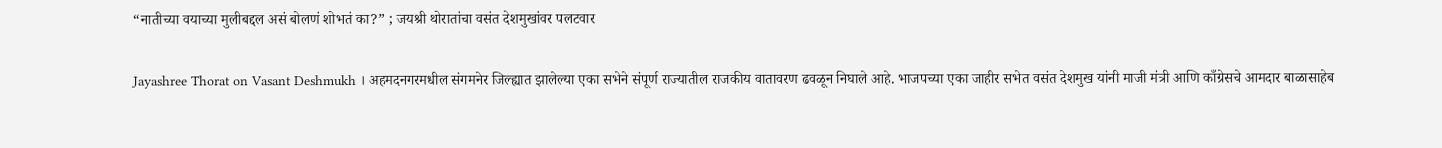“नातीच्या वयाच्या मुलीबद्दल असं बोलणं शोभतं का?” ; जयश्री थोरातांचा वसंत देशमुखांवर पलटवार

Jayashree Thorat on Vasant Deshmukh । अहमदनगरमधील संगमनेर जिल्ह्यात झालेल्या एका सभेने संपूर्ण राज्यातील राजकीय वातावरण ढवळून निघाले आहे. भाजपच्या एका जाहीर सभेत वसंत देशमुख यांनी माजी मंत्री आणि काँग्रेसचे आमदार बाळासाहेब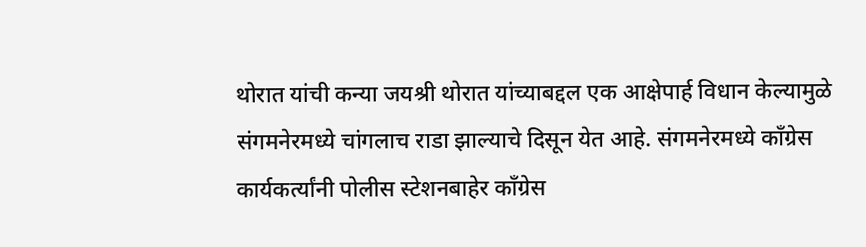थोरात यांची कन्या जयश्री थोरात यांच्याबद्दल एक आक्षेपार्ह विधान केल्यामुळे संगमनेरमध्ये चांगलाच राडा झाल्याचे दिसून येत आहे. संगमनेरमध्ये काँग्रेस कार्यकर्त्यांनी पोलीस स्टेशनबाहेर काँग्रेस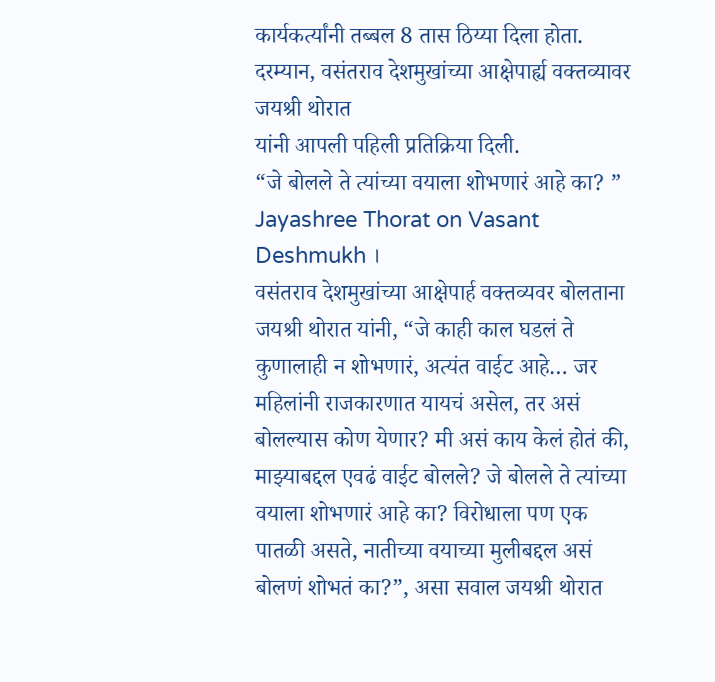कार्यकर्त्यांनी तब्बल 8 तास ठिय्या दिला होता. दरम्यान, वसंतराव देशमुखांच्या आक्षेपार्ह्य वक्तव्यावर जयश्री थोरात
यांनी आपली पहिली प्रतिक्रिया दिली.
“जे बोलले ते त्यांच्या वयाला शोभणारं आहे का? ” Jayashree Thorat on Vasant Deshmukh ।
वसंतराव देशमुखांच्या आक्षेपार्ह वक्तव्यवर बोलताना जयश्री थोरात यांनी, “जे काही काल घडलं ते कुणालाही न शोभणारं, अत्यंत वाईट आहे… जर महिलांनी राजकारणात यायचं असेल, तर असं बोलल्यास कोण येणार? मी असं काय केलं होतं की, माझ्याबद्दल एवढं वाईट बोलले? जे बोलले ते त्यांच्या वयाला शोभणारं आहे का? विरोधाला पण एक पातळी असते, नातीच्या वयाच्या मुलीबद्दल असं बोलणं शोभतं का?”, असा सवाल जयश्री थोरात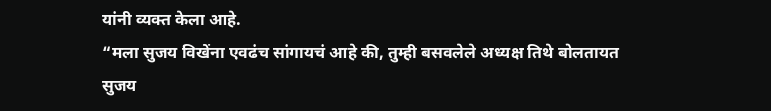यांनी व्यक्त केला आहे.
“मला सुजय विखेंना एवढंच सांगायचं आहे की, तुम्ही बसवलेले अध्यक्ष तिथे बोलतायत सुजय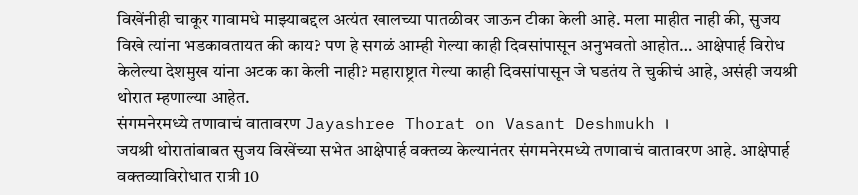विखेंनीही चाकूर गावामधे माझ्याबद्दल अत्यंत खालच्या पातळीवर जाऊन टीका केली आहे. मला माहीत नाही की, सुजय विखे त्यांना भडकावतायत की काय? पण हे सगळं आम्ही गेल्या काही दिवसांपासून अनुभवतो आहोत… आक्षेपार्ह विरोध केलेल्या देशमुख यांना अटक का केली नाही? महाराष्ट्रात गेल्या काही दिवसांपासून जे घडतंय ते चुकीचं आहे, असंही जयश्री थोरात म्हणाल्या आहेत.
संगमनेरमध्ये तणावाचं वातावरण Jayashree Thorat on Vasant Deshmukh ।
जयश्री थोरातांबाबत सुजय विखेंच्या सभेत आक्षेपार्ह वक्तव्य केल्यानंतर संगमनेरमध्ये तणावाचं वातावरण आहे. आक्षेपार्ह वक्तव्याविरोधात रात्री 10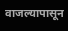वाजल्यापासून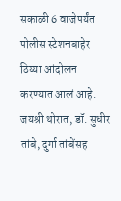सकाळी 6 वाजेपर्यंत पोलीस स्टेशनबाहेर ठिय्या आंदोलन करण्यात आलं आहे. जयश्री थोरात, डॉ. सुधीर तांबे, दुर्गा तांबेंसह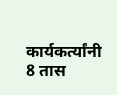कार्यकर्त्यांनी 8 तास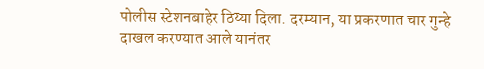पोलीस स्टेशनबाहेर ठिय्या दिला. दरम्यान, या प्रकरणात चार गुन्हे दाखल करण्यात आले यानंतर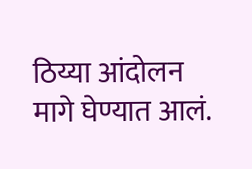ठिय्या आंदोलन मागे घेण्यात आलं.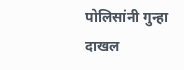पोलिसांनी गुन्हा दाखल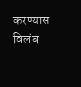करण्यास विलंब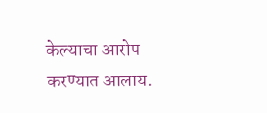केल्याचा आरोप करण्यात आलाय.